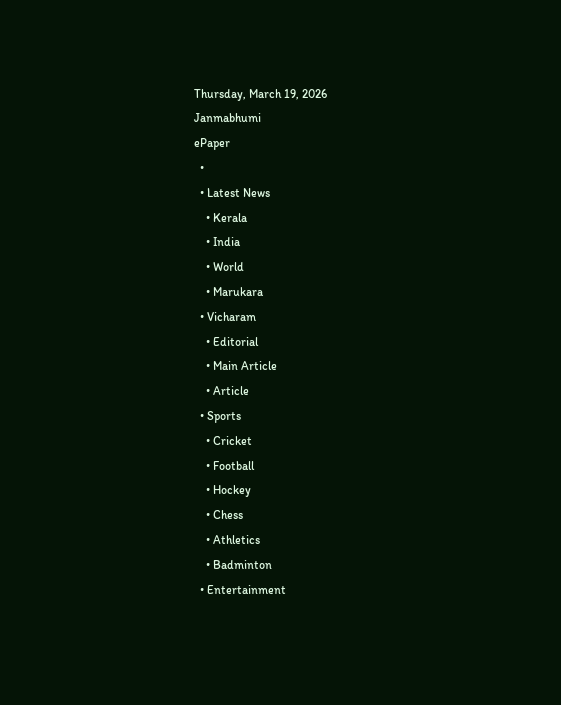Thursday, March 19, 2026
Janmabhumi
ePaper
  •
  • Latest News
    • Kerala
    • India
    • World
    • Marukara
  • Vicharam
    • Editorial
    • Main Article
    • Article
  • Sports
    • Cricket
    • Football
    • Hockey
    • Chess
    • Athletics
    • Badminton
  • Entertainment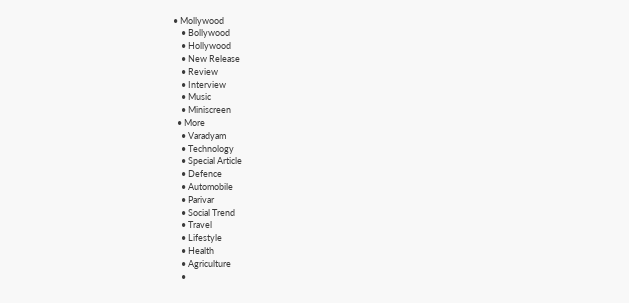• Mollywood
    • Bollywood
    • Hollywood
    • New Release
    • Review
    • Interview
    • Music
    • Miniscreen
  • More
    • Varadyam
    • Technology
    • Special Article
    • Defence
    • Automobile
    • Parivar
    • Social Trend
    • Travel
    • Lifestyle
    • Health
    • Agriculture
    •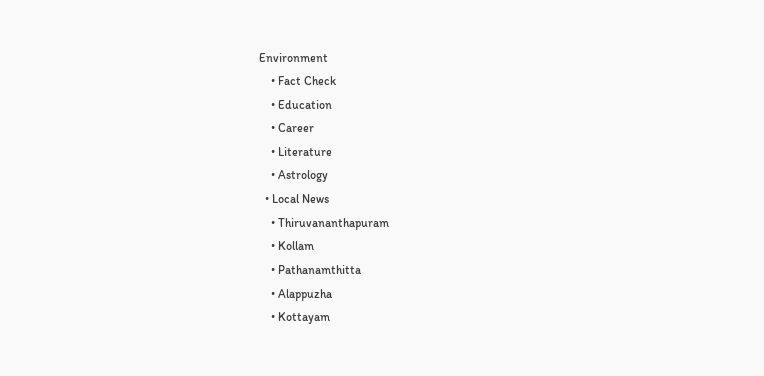Environment
    • Fact Check
    • Education
    • Career
    • Literature
    • Astrology
  • Local News
    • Thiruvananthapuram
    • Kollam
    • Pathanamthitta
    • Alappuzha
    • Kottayam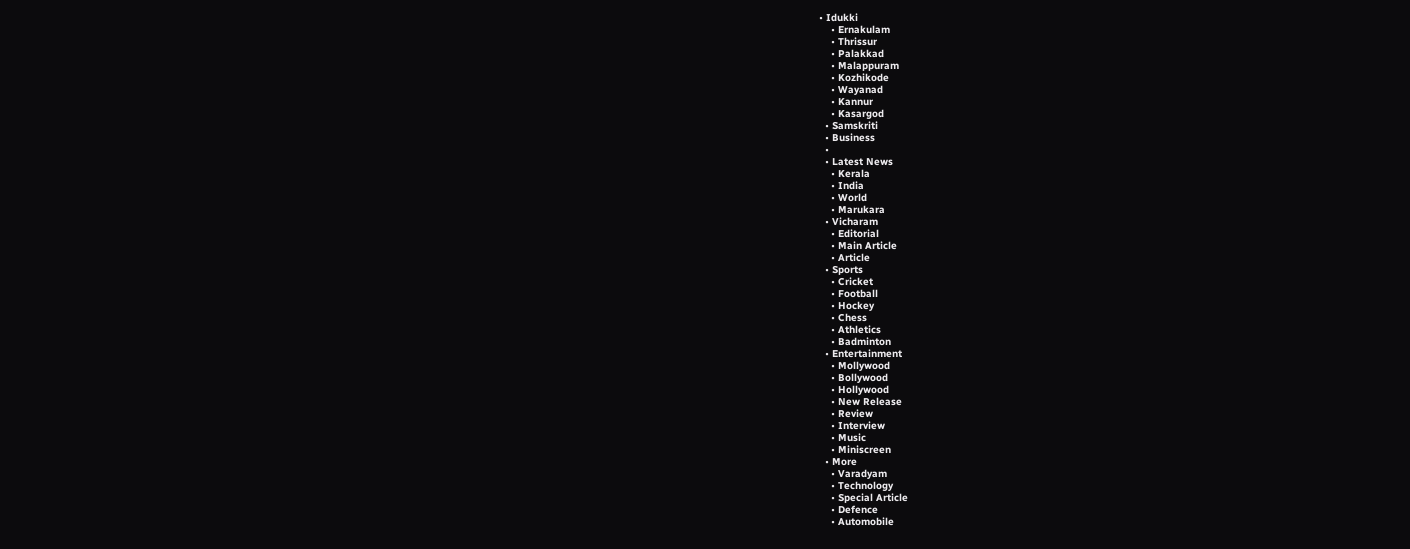• Idukki
    • Ernakulam
    • Thrissur
    • Palakkad
    • Malappuram
    • Kozhikode
    • Wayanad
    • Kannur
    • Kasargod
  • Samskriti
  • Business
  •
  • Latest News
    • Kerala
    • India
    • World
    • Marukara
  • Vicharam
    • Editorial
    • Main Article
    • Article
  • Sports
    • Cricket
    • Football
    • Hockey
    • Chess
    • Athletics
    • Badminton
  • Entertainment
    • Mollywood
    • Bollywood
    • Hollywood
    • New Release
    • Review
    • Interview
    • Music
    • Miniscreen
  • More
    • Varadyam
    • Technology
    • Special Article
    • Defence
    • Automobile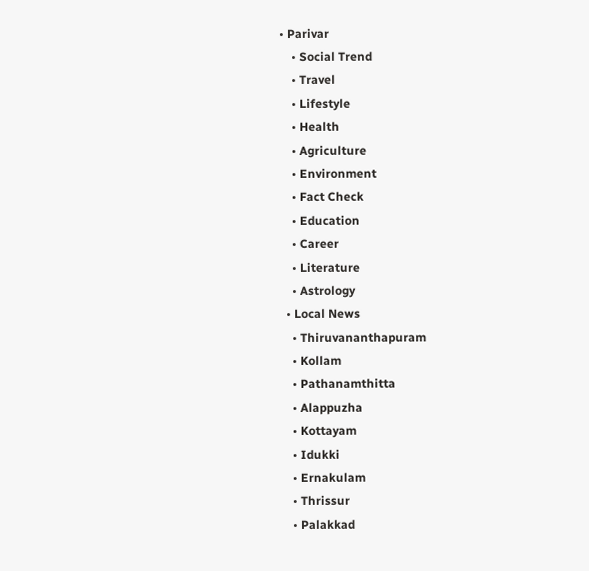• Parivar
    • Social Trend
    • Travel
    • Lifestyle
    • Health
    • Agriculture
    • Environment
    • Fact Check
    • Education
    • Career
    • Literature
    • Astrology
  • Local News
    • Thiruvananthapuram
    • Kollam
    • Pathanamthitta
    • Alappuzha
    • Kottayam
    • Idukki
    • Ernakulam
    • Thrissur
    • Palakkad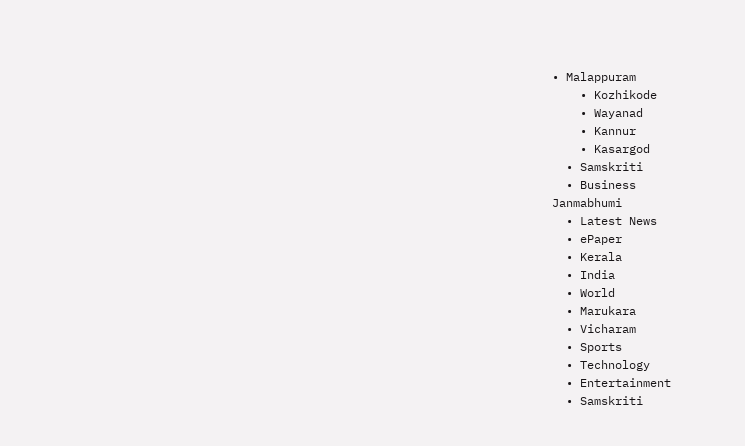• Malappuram
    • Kozhikode
    • Wayanad
    • Kannur
    • Kasargod
  • Samskriti
  • Business
Janmabhumi
  • Latest News
  • ePaper
  • Kerala
  • India
  • World
  • Marukara
  • Vicharam
  • Sports
  • Technology
  • Entertainment
  • Samskriti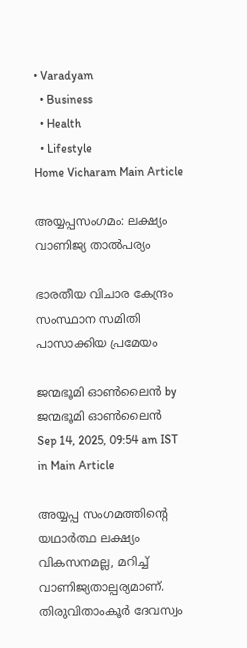• Varadyam
  • Business
  • Health
  • Lifestyle
Home Vicharam Main Article

അയ്യപ്പസംഗമം: ലക്ഷ്യം വാണിജ്യ താല്‍പര്യം

ഭാരതീയ വിചാര കേന്ദ്രം സംസ്ഥാന സമിതി പാസാക്കിയ പ്രമേയം

ജന്മഭൂമി ഓണ്‍ലൈന്‍ by ജന്മഭൂമി ഓണ്‍ലൈന്‍
Sep 14, 2025, 09:54 am IST
in Main Article

അയ്യപ്പ സംഗമത്തിന്റെ യഥാര്‍ത്ഥ ലക്ഷ്യം വികസനമല്ല, മറിച്ച് വാണിജ്യതാല്പര്യമാണ്. തിരുവിതാംകൂര്‍ ദേവസ്വം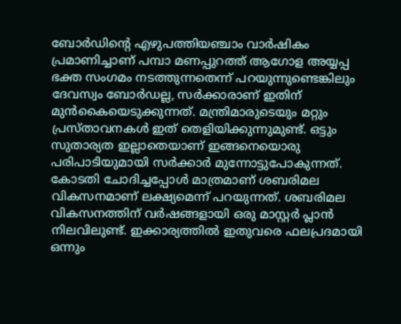ബോര്‍ഡിന്റെ എഴുപത്തിയഞ്ചാം വാര്‍ഷികം പ്രമാണിച്ചാണ് പമ്പാ മണപ്പുറത്ത് ആഗോള അയ്യപ്പ ഭക്ത സംഗമം നടത്തുന്നതെന്ന് പറയുന്നുണ്ടെങ്കിലും ദേവസ്വം ബോര്‍ഡല്ല, സര്‍ക്കാരാണ് ഇതിന് മുന്‍കൈയെടുക്കുന്നത്. മന്ത്രിമാരുടെയും മറ്റും പ്രസ്താവനകള്‍ ഇത് തെളിയിക്കുന്നുമുണ്ട്. ഒട്ടും സുതാര്യത ഇല്ലാതെയാണ് ഇങ്ങനെയൊരു പരിപാടിയുമായി സര്‍ക്കാര്‍ മുന്നോട്ടുപോകുന്നത്. കോടതി ചോദിച്ചപ്പോള്‍ മാത്രമാണ് ശബരിമല വികസനമാണ് ലക്ഷ്യമെന്ന് പറയുന്നത്. ശബരിമല വികസനത്തിന് വര്‍ഷങ്ങളായി ഒരു മാസ്റ്റര്‍ പ്ലാന്‍ നിലവിലുണ്ട്. ഇക്കാര്യത്തില്‍ ഇതുവരെ ഫലപ്രദമായി ഒന്നും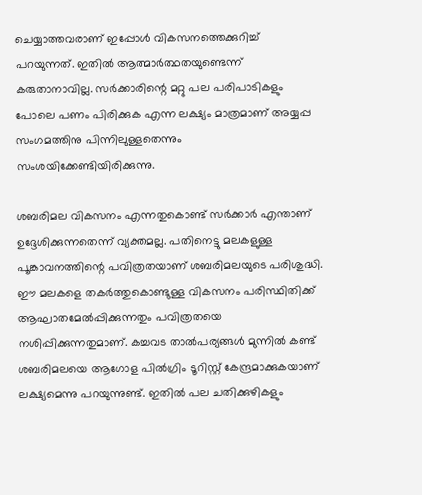ചെയ്യാത്തവരാണ് ഇപ്പോള്‍ വികസനത്തെക്കുറിച്ച് പറയുന്നത്. ഇതില്‍ ആത്മാര്‍ത്ഥതയുണ്ടെന്ന് കരുതാനാവില്ല. സര്‍ക്കാരിന്റെ മറ്റു പല പരിപാടികളും പോലെ പണം പിരിക്കുക എന്ന ലക്ഷ്യം മാത്രമാണ് അയ്യപ്പ സംഗമത്തിനു പിന്നിലുള്ളതെന്നും സംശയിക്കേണ്ടിയിരിക്കുന്നു.

ശബരിമല വികസനം എന്നതുകൊണ്ട് സര്‍ക്കാര്‍ എന്താണ് ഉദ്ദേശിക്കുന്നതെന്ന് വ്യക്തമല്ല. പതിനെട്ടു മലകളുള്ള പൂങ്കാവനത്തിന്റെ പവിത്രതയാണ് ശബരിമലയുടെ പരിശുദ്ധി. ഈ മലകളെ തകര്‍ത്തുകൊണ്ടുള്ള വികസനം പരിസ്ഥിതിക്ക് ആഘാതമേല്‍പ്പിക്കുന്നതും പവിത്രതയെ നശിപ്പിക്കുന്നതുമാണ്. കച്ചവട താല്‍പര്യങ്ങള്‍ മുന്നില്‍ കണ്ട് ശബരിമലയെ ആഗോള പില്‍ഗ്രിം ടൂറിസ്റ്റ് കേന്ദ്രമാക്കുകയാണ് ലക്ഷ്യമെന്നു പറയുന്നുണ്ട്. ഇതില്‍ പല ചതിക്കുഴികളും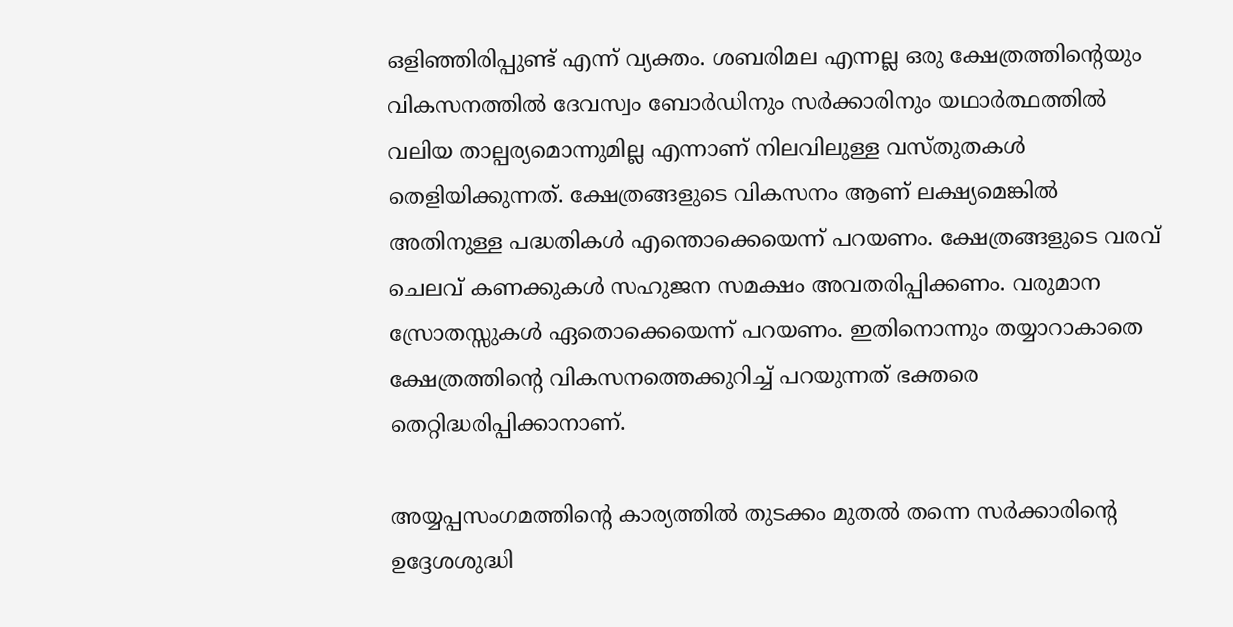ഒളിഞ്ഞിരിപ്പുണ്ട് എന്ന് വ്യക്തം. ശബരിമല എന്നല്ല ഒരു ക്ഷേത്രത്തിന്റെയും വികസനത്തില്‍ ദേവസ്വം ബോര്‍ഡിനും സര്‍ക്കാരിനും യഥാര്‍ത്ഥത്തില്‍ വലിയ താല്പര്യമൊന്നുമില്ല എന്നാണ് നിലവിലുള്ള വസ്തുതകള്‍ തെളിയിക്കുന്നത്. ക്ഷേത്രങ്ങളുടെ വികസനം ആണ് ലക്ഷ്യമെങ്കില്‍ അതിനുള്ള പദ്ധതികള്‍ എന്തൊക്കെയെന്ന് പറയണം. ക്ഷേത്രങ്ങളുടെ വരവ് ചെലവ് കണക്കുകള്‍ സഹുജന സമക്ഷം അവതരിപ്പിക്കണം. വരുമാന സ്രോതസ്സുകള്‍ ഏതൊക്കെയെന്ന് പറയണം. ഇതിനൊന്നും തയ്യാറാകാതെ ക്ഷേത്രത്തിന്റെ വികസനത്തെക്കുറിച്ച് പറയുന്നത് ഭക്തരെ തെറ്റിദ്ധരിപ്പിക്കാനാണ്.

അയ്യപ്പസംഗമത്തിന്റെ കാര്യത്തില്‍ തുടക്കം മുതല്‍ തന്നെ സര്‍ക്കാരിന്റെ ഉദ്ദേശശുദ്ധി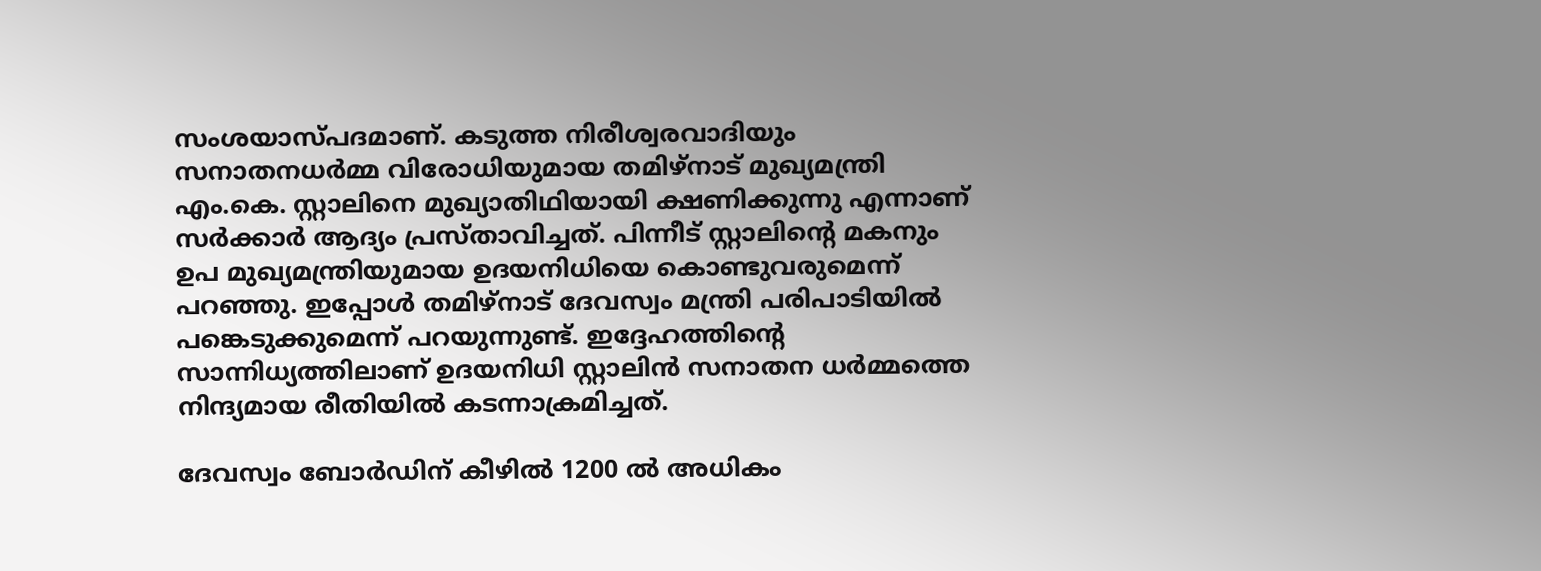സംശയാസ്പദമാണ്. കടുത്ത നിരീശ്വരവാദിയും സനാതനധര്‍മ്മ വിരോധിയുമായ തമിഴ്‌നാട് മുഖ്യമന്ത്രി എം.കെ. സ്റ്റാലിനെ മുഖ്യാതിഥിയായി ക്ഷണിക്കുന്നു എന്നാണ് സര്‍ക്കാര്‍ ആദ്യം പ്രസ്താവിച്ചത്. പിന്നീട് സ്റ്റാലിന്റെ മകനും ഉപ മുഖ്യമന്ത്രിയുമായ ഉദയനിധിയെ കൊണ്ടുവരുമെന്ന് പറഞ്ഞു. ഇപ്പോള്‍ തമിഴ്‌നാട് ദേവസ്വം മന്ത്രി പരിപാടിയില്‍ പങ്കെടുക്കുമെന്ന് പറയുന്നുണ്ട്. ഇദ്ദേഹത്തിന്റെ സാന്നിധ്യത്തിലാണ് ഉദയനിധി സ്റ്റാലിന്‍ സനാതന ധര്‍മ്മത്തെ നിന്ദ്യമായ രീതിയില്‍ കടന്നാക്രമിച്ചത്.

ദേവസ്വം ബോര്‍ഡിന് കീഴില്‍ 1200 ല്‍ അധികം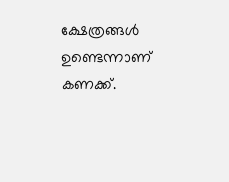ക്ഷേത്രങ്ങള്‍ ഉണ്ടെന്നാണ് കണക്ക്.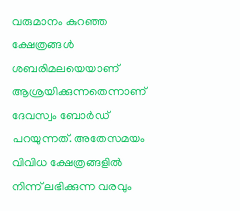വരുമാനം കുറഞ്ഞ ക്ഷേത്രങ്ങള്‍ ശബരിമലയെയാണ് ആശ്രയിക്കുന്നതെന്നാണ് ദേവസ്വം ബോര്‍ഡ് പറയുന്നത്. അതേസമയം വിവിധ ക്ഷേത്രങ്ങളില്‍ നിന്ന് ലഭിക്കുന്ന വരവും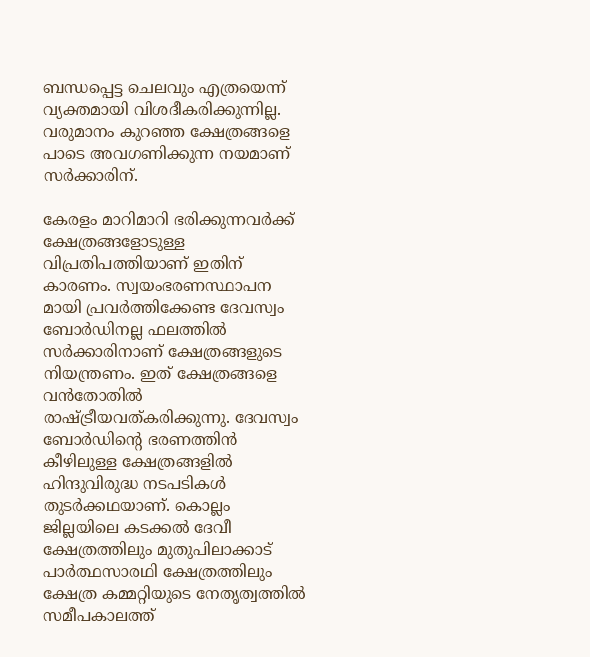ബന്ധപ്പെട്ട ചെലവും എത്രയെന്ന് വ്യക്തമായി വിശദീകരിക്കുന്നില്ല. വരുമാനം കുറഞ്ഞ ക്ഷേത്രങ്ങളെ പാടെ അവഗണിക്കുന്ന നയമാണ് സര്‍ക്കാരിന്.

കേരളം മാറിമാറി ഭരിക്കുന്നവര്‍ക്ക് ക്ഷേത്രങ്ങളോടുള്ള വിപ്രതിപത്തിയാണ് ഇതിന് കാരണം. സ്വയംഭരണസ്ഥാപന മായി പ്രവര്‍ത്തിക്കേണ്ട ദേവസ്വം ബോര്‍ഡിനല്ല ഫലത്തില്‍ സര്‍ക്കാരിനാണ് ക്ഷേത്രങ്ങളുടെ നിയന്ത്രണം. ഇത് ക്ഷേത്രങ്ങളെ വന്‍തോതില്‍ രാഷ്‌ട്രീയവത്കരിക്കുന്നു. ദേവസ്വം ബോര്‍ഡിന്റെ ഭരണത്തിന്‍ കീഴിലുള്ള ക്ഷേത്രങ്ങളില്‍ ഹിന്ദുവിരുദ്ധ നടപടികള്‍ തുടര്‍ക്കഥയാണ്. കൊല്ലം ജില്ലയിലെ കടക്കല്‍ ദേവീ ക്ഷേത്രത്തിലും മുതുപിലാക്കാട് പാര്‍ത്ഥസാരഥി ക്ഷേത്രത്തിലും ക്ഷേത്ര കമ്മറ്റിയുടെ നേതൃത്വത്തില്‍ സമീപകാലത്ത്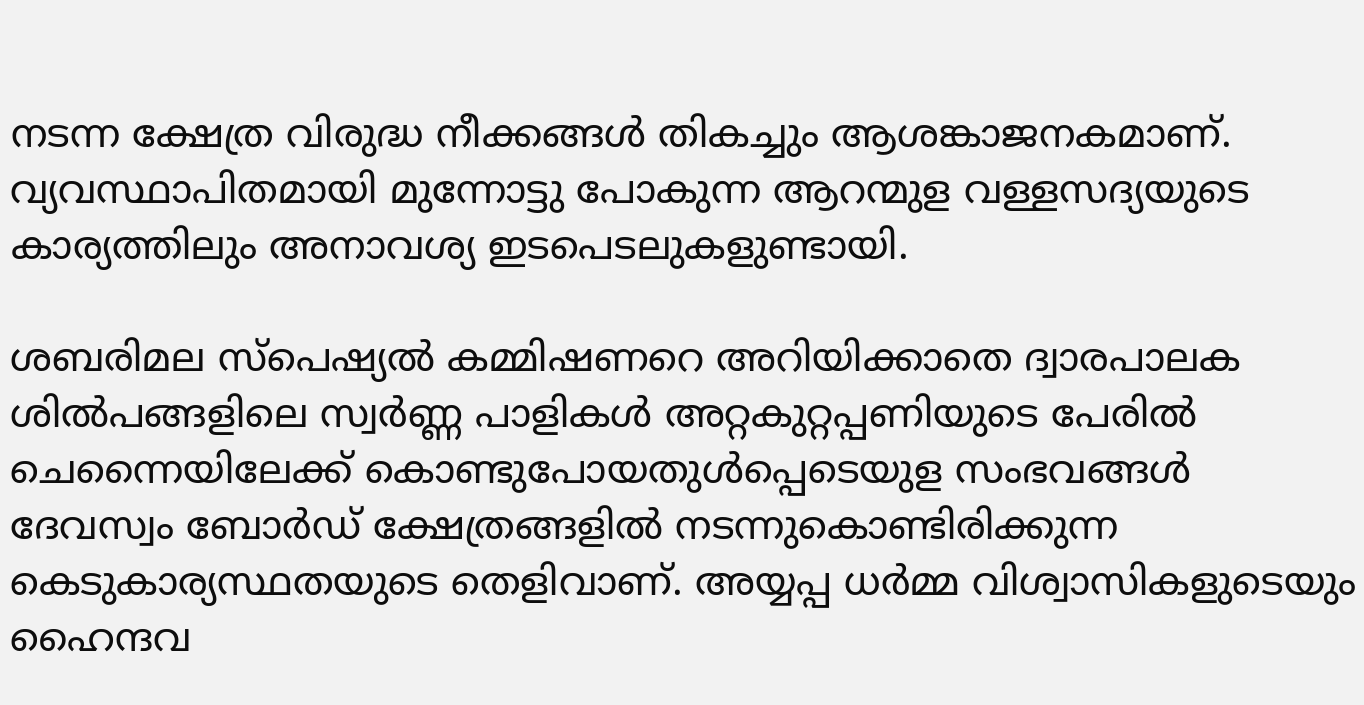നടന്ന ക്ഷേത്ര വിരുദ്ധ നീക്കങ്ങള്‍ തികച്ചും ആശങ്കാജനകമാണ്. വ്യവസ്ഥാപിതമായി മുന്നോട്ടു പോകുന്ന ആറന്മുള വള്ളസദ്യയുടെ കാര്യത്തിലും അനാവശ്യ ഇടപെടലുകളുണ്ടായി.

ശബരിമല സ്‌പെഷ്യല്‍ കമ്മിഷണറെ അറിയിക്കാതെ ദ്വാരപാലക ശില്‍പങ്ങളിലെ സ്വര്‍ണ്ണ പാളികള്‍ അറ്റകുറ്റപ്പണിയുടെ പേരില്‍ ചെന്നൈയിലേക്ക് കൊണ്ടുപോയതുള്‍പ്പെടെയുള സംഭവങ്ങള്‍ ദേവസ്വം ബോര്‍ഡ് ക്ഷേത്രങ്ങളില്‍ നടന്നുകൊണ്ടിരിക്കുന്ന കെടുകാര്യസ്ഥതയുടെ തെളിവാണ്. അയ്യപ്പ ധര്‍മ്മ വിശ്വാസികളുടെയും ഹൈന്ദവ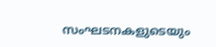സംഘടനകളുടെയും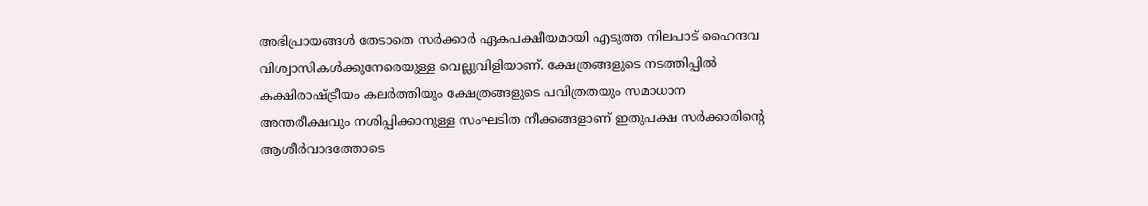അഭിപ്രായങ്ങള്‍ തേടാതെ സര്‍ക്കാര്‍ ഏകപക്ഷീയമായി എടുത്ത നിലപാട് ഹൈന്ദവ വിശ്വാസികള്‍ക്കുനേരെയുള്ള വെല്ലുവിളിയാണ്. ക്ഷേത്രങ്ങളുടെ നടത്തിപ്പില്‍ കക്ഷിരാഷ്‌ട്രീയം കലര്‍ത്തിയും ക്ഷേത്രങ്ങളുടെ പവിത്രതയും സമാധാന അന്തരീക്ഷവും നശിപ്പിക്കാനുള്ള സംഘടിത നീക്കങ്ങളാണ് ഇതുപക്ഷ സര്‍ക്കാരിന്റെ ആശീര്‍വാദത്തോടെ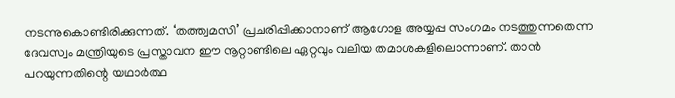നടന്നുകൊണ്ടിരിക്കുന്നത്. ‘തത്ത്വമസി’ പ്രചരിപ്പിക്കാനാണ് ആഗോള അയ്യപ്പ സംഗമം നടത്തുന്നതെന്ന ദേവസ്വം മന്ത്രിയുടെ പ്രസ്താവന ഈ നൂറ്റാണ്ടിലെ ഏറ്റവും വലിയ തമാശകളിലൊന്നാണ്. താന്‍ പറയുന്നതിന്റെ യഥാര്‍ത്ഥ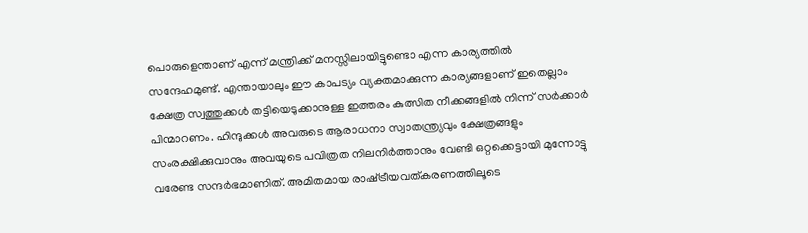പൊരുളെന്താണ് എന്ന് മന്ത്രിക്ക് മനസ്സിലായിട്ടുണ്ടൊ എന്ന കാര്യത്തില്‍ സന്ദേഹമുണ്ട്. എന്തായാലും ഈ കാപട്യം വ്യക്തമാക്കുന്ന കാര്യങ്ങളാണ് ഇതെല്ലാം ക്ഷേത്ര സ്വത്തുക്കള്‍ തട്ടിയെടുക്കാനുള്ള ഇത്തരം കുത്സിത നീക്കങ്ങളില്‍ നിന്ന് സര്‍ക്കാര്‍ പിന്മാറണം. ഹിന്ദുക്കള്‍ അവരുടെ ആരാധനാ സ്വാതന്ത്ര്യവും ക്ഷേത്രങ്ങളും സംരക്ഷിക്കുവാനും അവയുടെ പവിത്രത നിലനിര്‍ത്താനും വേണ്ടി ഒറ്റക്കെട്ടായി മുന്നോട്ടു വരേണ്ട സന്ദര്‍ഭമാണിത്. അമിതമായ രാഷ്‌ട്രീയവത്കരണത്തിലൂടെ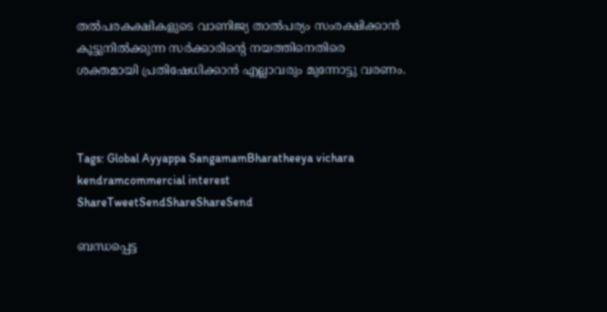തല്‍പരകക്ഷികളുടെ വാണിജ്യ താല്‍പര്യം സംരക്ഷിക്കാന്‍ കൂട്ടുനില്‍ക്കുന്ന സര്‍ക്കാരിന്റെ നയത്തിനെതിരെ ശക്തമായി പ്രതിഷേധിക്കാന്‍ എല്ലാവരും മുന്നോട്ടു വരണം.



Tags: Global Ayyappa SangamamBharatheeya vichara kendramcommercial interest
ShareTweetSendShareShareSend

ബന്ധപ്പെട്ട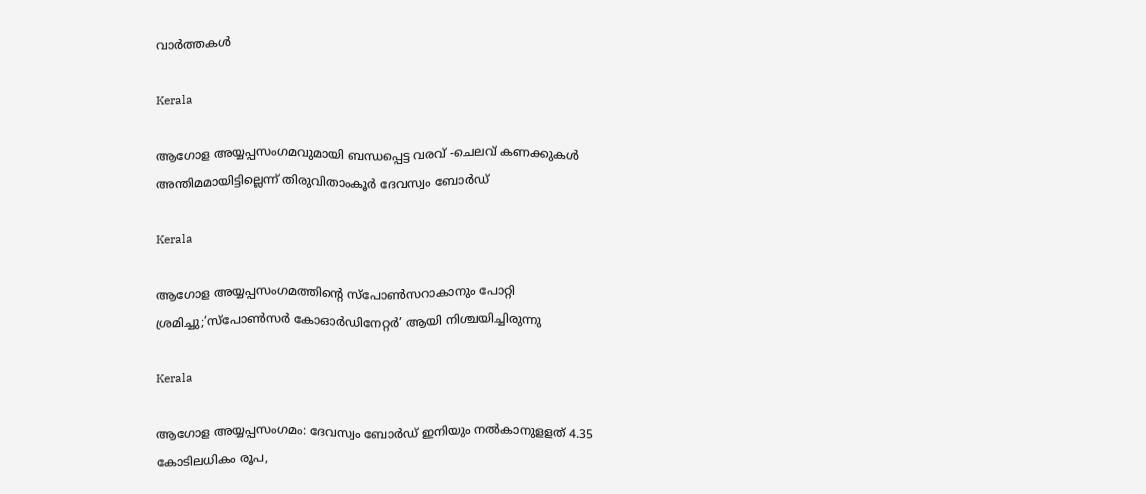വാര്‍ത്തകള്‍

Kerala

ആഗോള അയ്യപ്പസംഗമവുമായി ബന്ധപ്പെട്ട വരവ് -ചെലവ് കണക്കുകള്‍ അന്തിമമായിട്ടില്ലെന്ന് തിരുവിതാംകൂര്‍ ദേവസ്വം ബോര്‍ഡ്

Kerala

ആഗോള അയ്യപ്പസംഗമത്തിന്റെ സ്‌പോണ്‍സറാകാനും പോറ്റി ശ്രമിച്ചു;’സ്‌പോണ്‍സര്‍ കോഓര്‍ഡിനേറ്റര്‍’ ആയി നിശ്ചയിച്ചിരുന്നു

Kerala

ആഗോള അയ്യപ്പസംഗമം: ദേവസ്വം ബോര്‍ഡ് ഇനിയും നല്‍കാനുളളത് 4.35 കോടിലധികം രൂപ,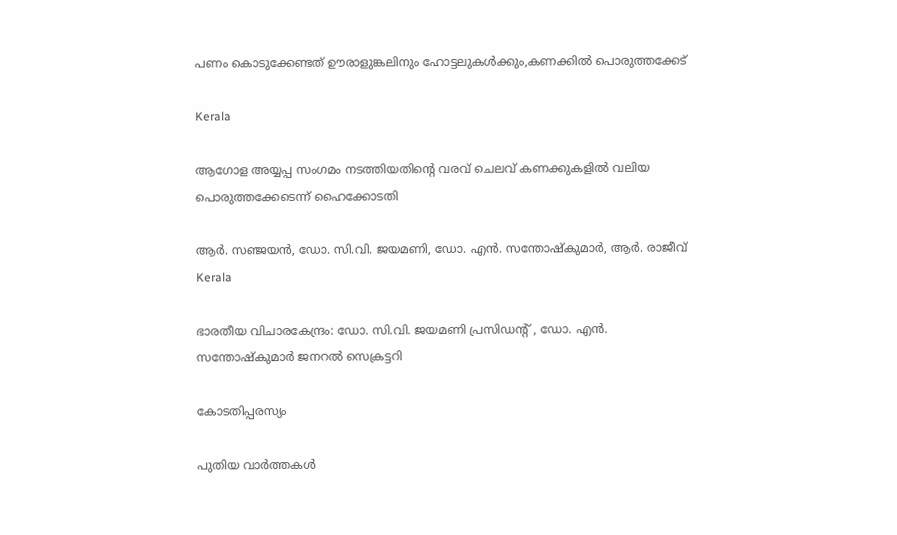പണം കൊടുക്കേണ്ടത് ഊരാളുങ്കലിനും ഹോട്ടലുകള്‍ക്കും,കണക്കില്‍ പൊരുത്തക്കേട്

Kerala

ആഗോള അയ്യപ്പ സംഗമം നടത്തിയതിന്റെ വരവ് ചെലവ് കണക്കുകളില്‍ വലിയ പൊരുത്തക്കേടെന്ന് ഹൈക്കോടതി

ആര്‍. സഞ്ജയന്‍, ഡോ. സി.വി. ജയമണി, ഡോ. എന്‍. സന്തോഷ്‌കുമാര്‍, ആര്‍. രാജീവ്
Kerala

ഭാരതീയ വിചാരകേന്ദ്രം: ഡോ. സി.വി. ജയമണി പ്രസിഡന്റ് , ഡോ. എന്‍. സന്തോഷ്‌കുമാര്‍ ജനറല്‍ സെക്രട്ടറി

കോടതിപ്പരസ്യം

പുതിയ വാര്‍ത്തകള്‍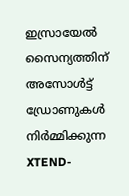ഇസ്രായേൽ സൈന്യത്തിന് അസോൾട്ട് ഡ്രോണുകൾ നിർമ്മിക്കുന്ന XTEND-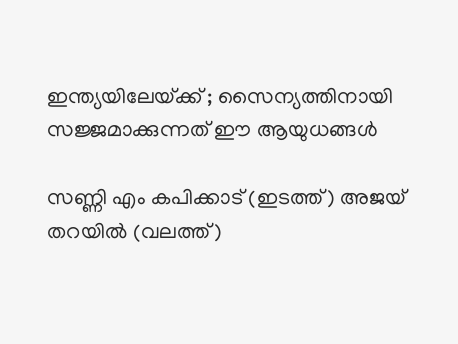ഇന്ത്യയിലേയ്‌ക്ക് ; സൈന്യത്തിനായി സജ്ജമാക്കുന്നത് ഈ ആയുധങ്ങൾ

സണ്ണി എം കപിക്കാട് (ഇടത്ത്) അജയ് തറയില്‍ (വലത്ത്)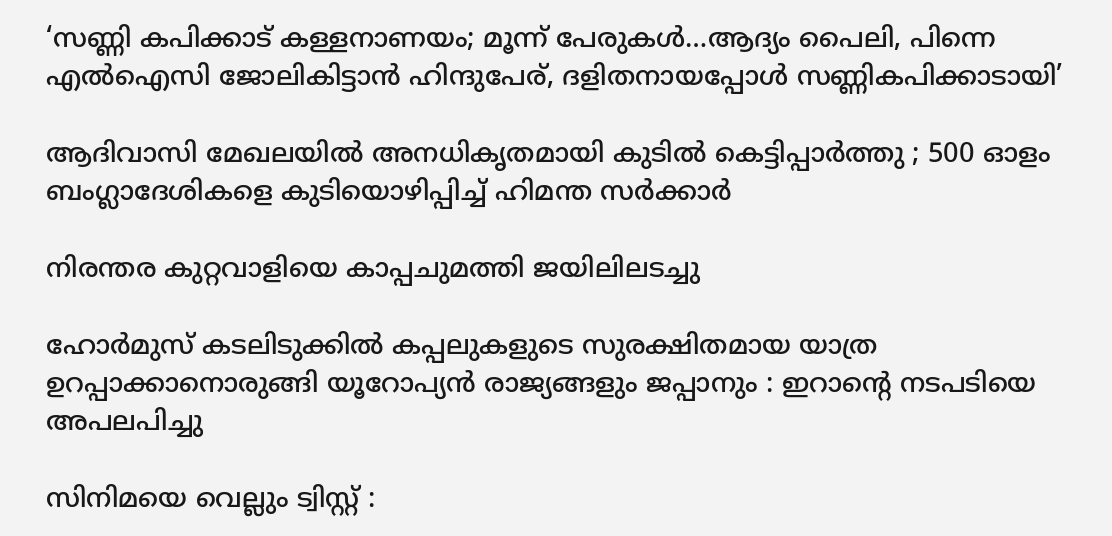‘സണ്ണി കപിക്കാട് കള്ളനാണയം; മൂന്ന് പേരുകള്‍…ആദ്യം പൈലി, പിന്നെ എല്‍ഐസി ജോലികിട്ടാന്‍ ഹിന്ദുപേര്, ദളിതനായപ്പോള്‍ സണ്ണികപിക്കാടായി’

ആദിവാസി മേഖലയിൽ അനധികൃതമായി കുടിൽ കെട്ടിപ്പാർത്തു ; 500 ഓളം ബംഗ്ലാദേശികളെ കുടിയൊഴിപ്പിച്ച് ഹിമന്ത സർക്കാർ

നിരന്തര കുറ്റവാളിയെ കാപ്പചുമത്തി ജയിലിലടച്ചു

ഹോർമുസ് കടലിടുക്കിൽ കപ്പലുകളുടെ സുരക്ഷിതമായ യാത്ര ഉറപ്പാക്കാനൊരുങ്ങി യൂറോപ്യൻ രാജ്യങ്ങളും ജപ്പാനും : ഇറാന്റെ നടപടിയെ അപലപിച്ചു

സിനിമയെ വെല്ലും ട്വിസ്റ്റ് :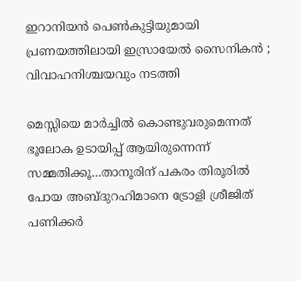ഇറാനിയൻ പെൺകുട്ടിയുമായി പ്രണയത്തിലായി ഇസ്രായേൽ സൈനികൻ ; വിവാഹനിശ്ചയവും നടത്തി

മെസ്സിയെ മാര്‍ച്ചില്‍ കൊണ്ടുവരുമെന്നത് ഭൂലോക ഉടായിപ്പ് ആയിരുന്നെന്ന് സമ്മതിക്കൂ…താനൂരിന് പകരം തിരൂരില്‍ പോയ അബ്ദുറഹിമാനെ ട്രോളി ശ്രീജിത് പണിക്കര്‍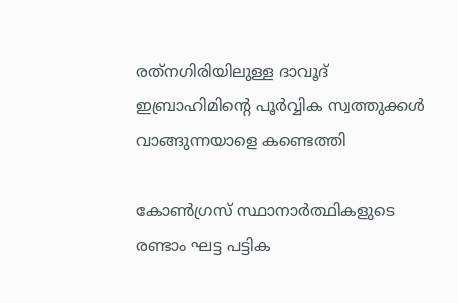രത്‌നഗിരിയിലുള്ള ദാവൂദ് ഇബ്രാഹിമിന്റെ പൂർവ്വിക സ്വത്തുക്കൾ വാങ്ങുന്നയാളെ കണ്ടെത്തി

കോണ്‍ഗ്രസ് സ്ഥാനാര്‍ത്ഥികളുടെ രണ്ടാം ഘട്ട പട്ടിക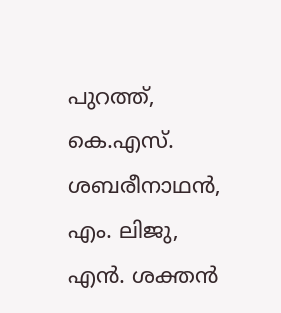പുറത്ത്, കെ.എസ്. ശബരീനാഥന്‍, എം. ലിജു, എന്‍. ശക്തന്‍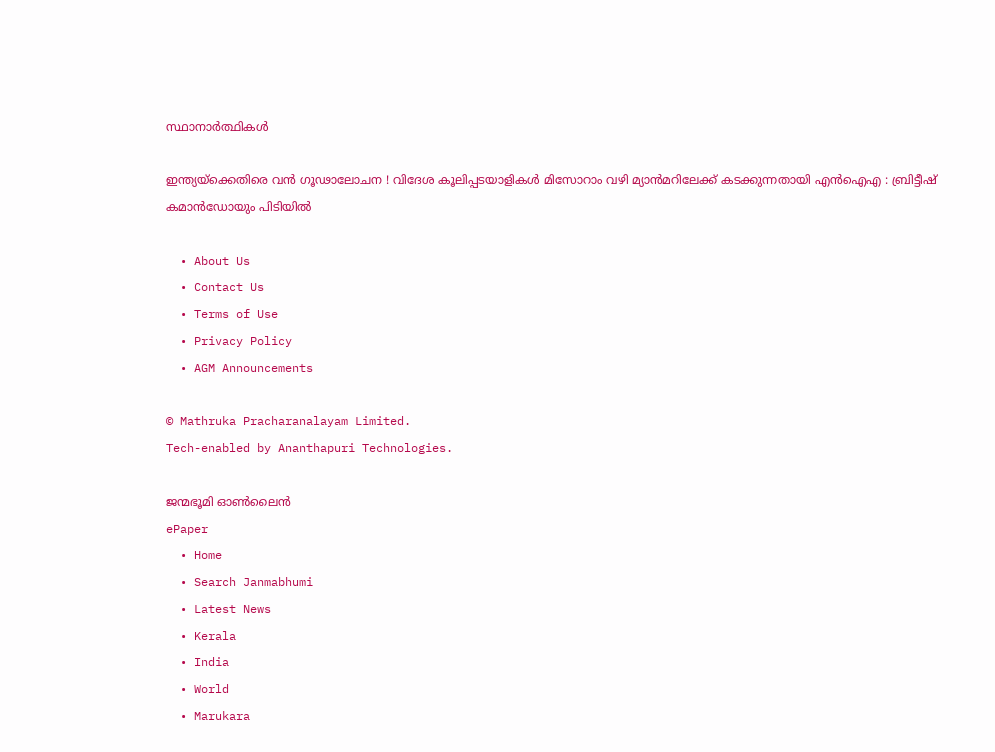സ്ഥാനാര്‍ത്ഥികള്‍

ഇന്ത്യയ്‌ക്കെതിരെ വൻ ഗൂഢാലോചന ! വിദേശ കൂലിപ്പടയാളികൾ മിസോറാം വഴി മ്യാൻമറിലേക്ക് കടക്കുന്നതായി എൻഐഎ : ബ്രിട്ടീഷ് കമാൻഡോയും പിടിയിൽ

  • About Us
  • Contact Us
  • Terms of Use
  • Privacy Policy
  • AGM Announcements

© Mathruka Pracharanalayam Limited.
Tech-enabled by Ananthapuri Technologies.

ജന്മഭൂമി ഓണ്‍ലൈന്‍
ePaper
  • Home
  • Search Janmabhumi
  • Latest News
  • Kerala
  • India
  • World
  • Marukara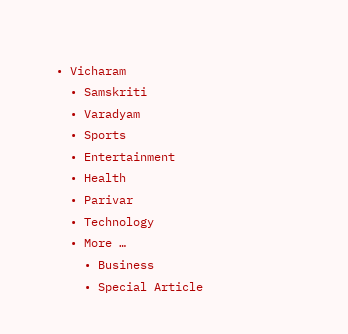• Vicharam
  • Samskriti
  • Varadyam
  • Sports
  • Entertainment
  • Health
  • Parivar
  • Technology
  • More …
    • Business
    • Special Article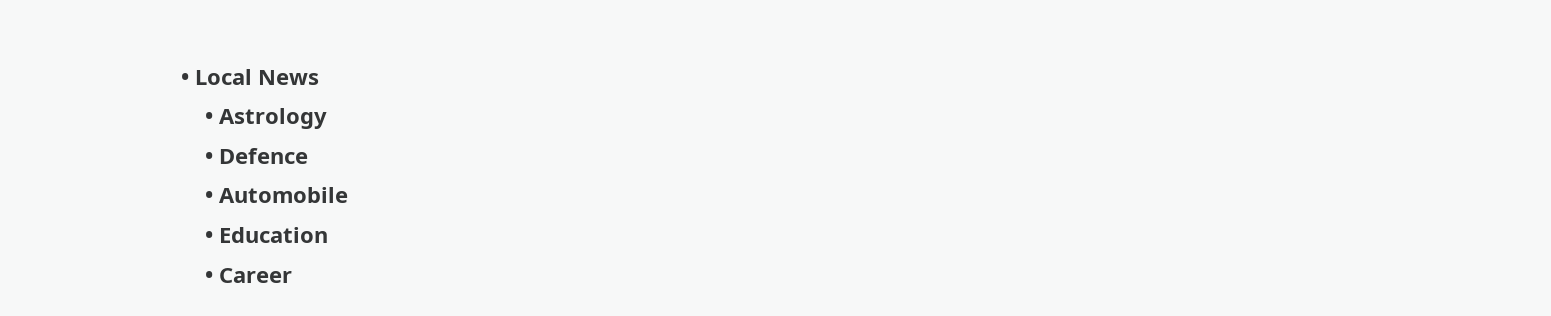• Local News
    • Astrology
    • Defence
    • Automobile
    • Education
    • Career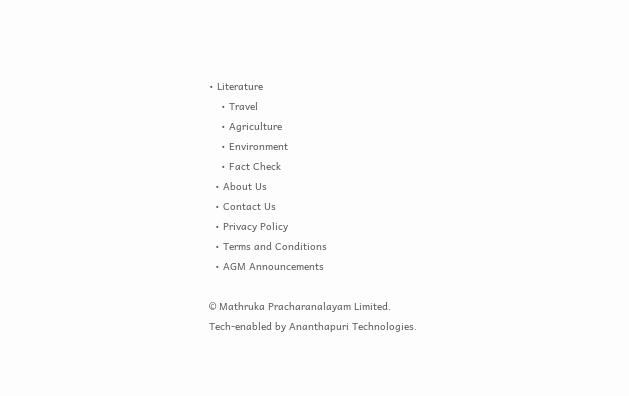• Literature
    • Travel
    • Agriculture
    • Environment
    • Fact Check
  • About Us
  • Contact Us
  • Privacy Policy
  • Terms and Conditions
  • AGM Announcements

© Mathruka Pracharanalayam Limited.
Tech-enabled by Ananthapuri Technologies.